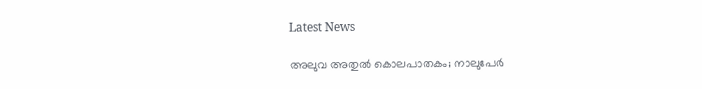Latest News

അലുവ അതുല്‍ കൊലപാതകം; നാലുപേര്‍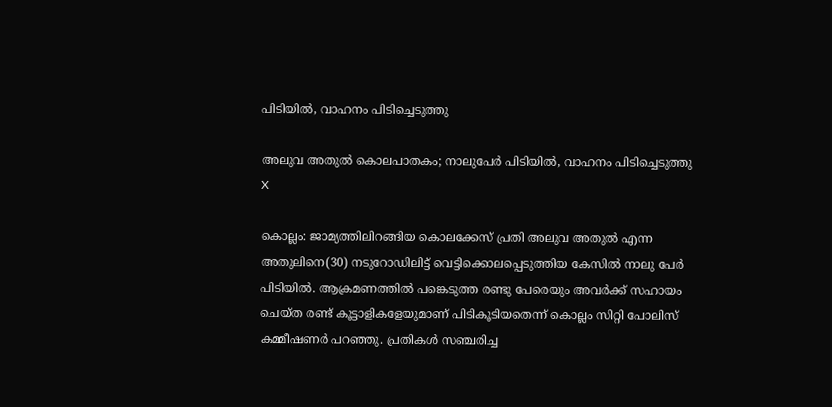പിടിയില്‍, വാഹനം പിടിച്ചെടുത്തു

അലുവ അതുല്‍ കൊലപാതകം; നാലുപേര്‍ പിടിയില്‍, വാഹനം പിടിച്ചെടുത്തു
X

കൊല്ലം: ജാമ്യത്തിലിറങ്ങിയ കൊലക്കേസ് പ്രതി അലുവ അതുല്‍ എന്ന അതുലിനെ(30) നടുറോഡിലിട്ട് വെട്ടിക്കൊലപ്പെടുത്തിയ കേസില്‍ നാലു പേര്‍ പിടിയില്‍. ആക്രമണത്തില്‍ പങ്കെടുത്ത രണ്ടു പേരെയും അവര്‍ക്ക് സഹായം ചെയ്ത രണ്ട് കൂട്ടാളികളേയുമാണ് പിടികൂടിയതെന്ന് കൊല്ലം സിറ്റി പോലിസ് കമ്മീഷണര്‍ പറഞ്ഞു. പ്രതികള്‍ സഞ്ചരിച്ച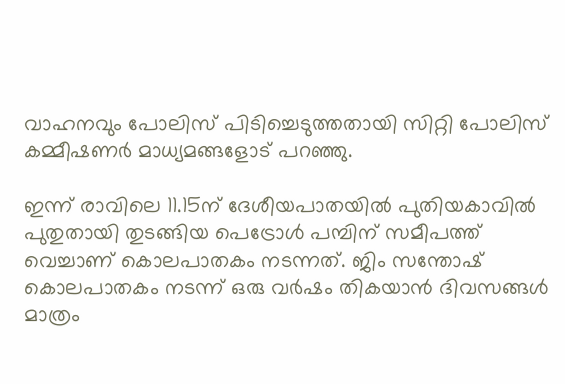വാഹനവും പോലിസ് പിടിച്ചെടുത്തതായി സിറ്റി പോലിസ് കമ്മീഷണര്‍ മാധ്യമങ്ങളോട് പറഞ്ഞു.

ഇന്ന് രാവിലെ 11.15ന് ദേശീയപാതയില്‍ പുതിയകാവില്‍ പുതുതായി തുടങ്ങിയ പെട്രോള്‍ പമ്പിന് സമീപത്ത് വെച്ചാണ് കൊലപാതകം നടന്നത്. ജിം സന്തോഷ് കൊലപാതകം നടന്ന് ഒരു വര്‍ഷം തികയാന്‍ ദിവസങ്ങള്‍ മാത്രം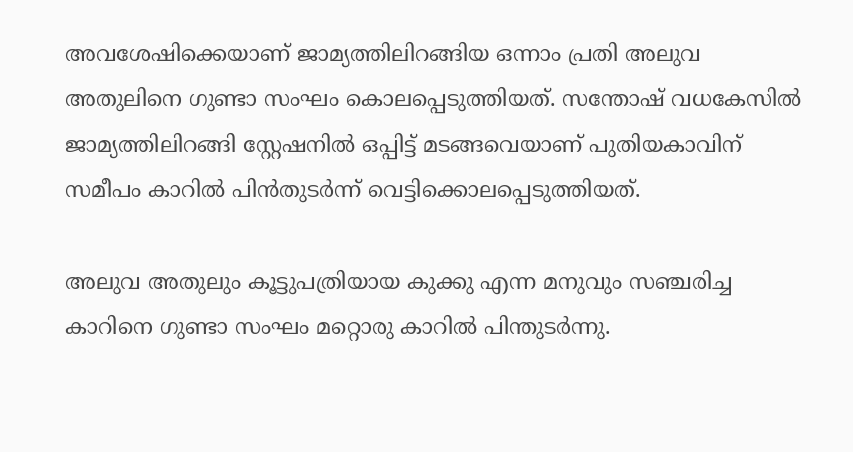അവശേഷിക്കെയാണ് ജാമ്യത്തിലിറങ്ങിയ ഒന്നാം പ്രതി അലുവ അതുലിനെ ഗുണ്ടാ സംഘം കൊലപ്പെടുത്തിയത്. സന്തോഷ് വധകേസില്‍ ജാമ്യത്തിലിറങ്ങി സ്റ്റേഷനില്‍ ഒപ്പിട്ട് മടങ്ങവെയാണ് പുതിയകാവിന് സമീപം കാറില്‍ പിന്‍തുടര്‍ന്ന് വെട്ടിക്കൊലപ്പെടുത്തിയത്.

അലുവ അതുലും കൂട്ടുപത്രിയായ കുക്കു എന്ന മനുവും സഞ്ചരിച്ച കാറിനെ ഗുണ്ടാ സംഘം മറ്റൊരു കാറില്‍ പിന്തുടര്‍ന്നു.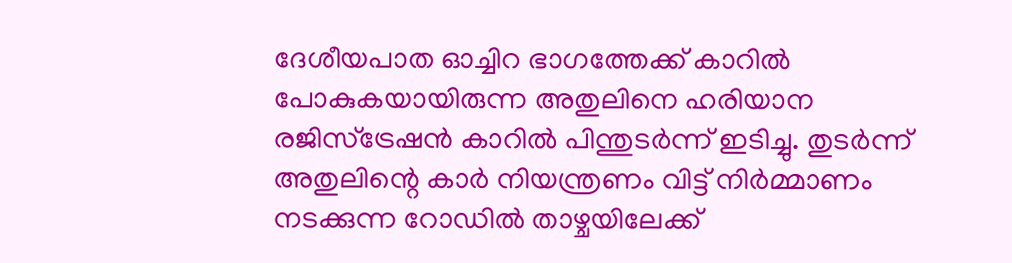ദേശീയപാത ഓച്ചിറ ഭാഗത്തേക്ക് കാറില്‍ പോകുകയായിരുന്ന അതുലിനെ ഹരിയാന രജിസ്ട്രേഷന്‍ കാറില്‍ പിന്തുടര്‍ന്ന് ഇടിച്ചു. തുടര്‍ന്ന് അതുലിന്റെ കാര്‍ നിയന്ത്രണം വിട്ട് നിര്‍മ്മാണം നടക്കുന്ന റോഡില്‍ താഴ്ചയിലേക്ക്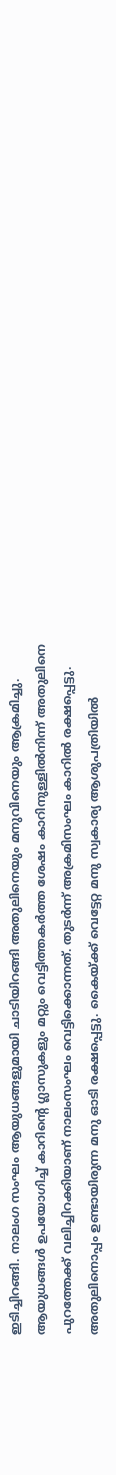ഇടിച്ചിറങ്ങി. നാലംഗ സംഘം ആയുധങ്ങളുമായി ചാടിയിറങ്ങി അതുലിനെയും മനുവിനെയും ആക്രമിച്ചു. ആയുധങ്ങള്‍ ഉപയോഗിച്ച് കാറിന്റെ ഗ്ലാസുകളും മറ്റും വെട്ടിത്തകര്‍ത്ത ശേഷം കാറിനുള്ളില്‍നിന്ന് അതുലിനെ പുറത്തേക്ക് വലിച്ചിറക്കിയാണ് നാലംസംഘം വെട്ടിക്കൊന്നത്. തുടര്‍ന്ന് അക്രമിസംഘം കാറില്‍ രക്ഷപ്പെട്ടു. അതുലിനൊപ്പം ഉണ്ടായിരുന്ന മനു ഓടി രക്ഷപ്പെട്ടു. കൈയ്ക്ക് വെട്ടേറ്റ മനു സ്വകാര്യ ആശുപത്രിയില്‍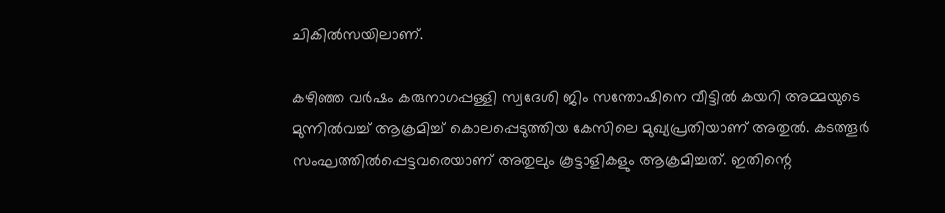ചികില്‍സയിലാണ്.

കഴിഞ്ഞ വര്‍ഷം കരുനാഗപ്പള്ളി സ്വദേശി ജിം സന്തോഷിനെ വീട്ടില്‍ കയറി അമ്മയുടെ മുന്നില്‍വച്ച് ആക്രമിച്ച് കൊലപ്പെടുത്തിയ കേസിലെ മുഖ്യപ്രതിയാണ് അതുല്‍. കടത്തൂര്‍ സംഘത്തില്‍പ്പെട്ടവരെയാണ് അതുലും കൂട്ടാളികളും ആക്രമിച്ചത്. ഇതിന്റെ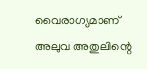വൈരാഗ്യമാണ് അലുവ അതുലിന്റെ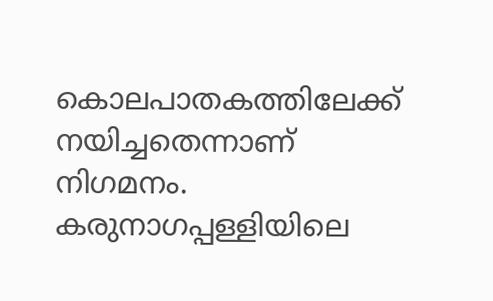കൊലപാതകത്തിലേക്ക് നയിച്ചതെന്നാണ് നിഗമനം. കരുനാഗപ്പള്ളിയിലെ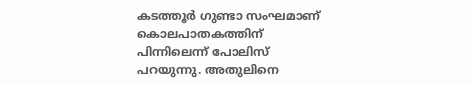കടത്തൂര്‍ ഗുണ്ടാ സംഘമാണ് കൊലപാതകത്തിന് പിന്നിലെന്ന് പോലിസ് പറയുന്നു. അതുലിനെ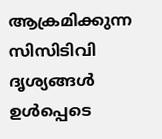ആക്രമിക്കുന്ന സിസിടിവി ദൃശ്യങ്ങള്‍ ഉള്‍പ്പെടെ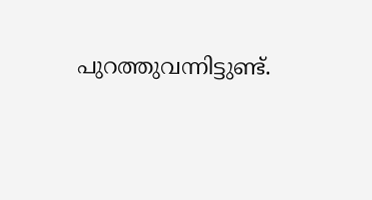പുറത്തുവന്നിട്ടുണ്ട്.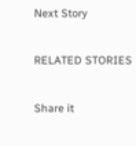Next Story

RELATED STORIES

Share it